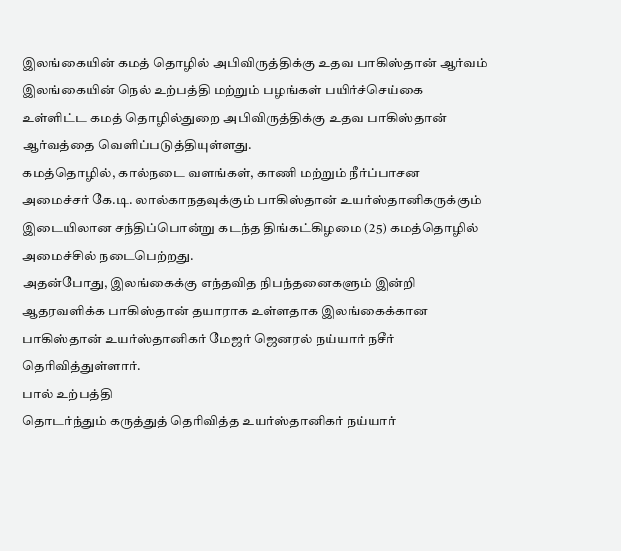இலங்கையின் கமத் தொழில் அபிவிருத்திக்கு உதவ பாகிஸ்தான் ஆர்வம்
இலங்கையின் நெல் உற்பத்தி மற்றும் பழங்கள் பயிர்ச்செய்கை உள்ளிட்ட கமத் தொழில்துறை அபிவிருத்திக்கு உதவ பாகிஸ்தான் ஆர்வத்தை வெளிப்படுத்தியுள்ளது.
கமத்தொழில், கால்நடை வளங்கள், காணி மற்றும் நீர்ப்பாசன அமைச்சர் கே.டி. லால்காநதவுக்கும் பாகிஸ்தான் உயர்ஸ்தானிகருக்கும் இடையிலான சந்திப்பொன்று கடந்த திங்கட்கிழமை (25) கமத்தொழில் அமைச்சில் நடைபெற்றது.
அதன்போது, இலங்கைக்கு எந்தவித நிபந்தனைகளும் இன்றி ஆதரவளிக்க பாகிஸ்தான் தயாராக உள்ளதாக இலங்கைக்கான பாகிஸ்தான் உயர்ஸ்தானிகர் மேஜர் ஜெனரல் நய்யார் நசீர் தெரிவித்துள்ளார்.
பால் உற்பத்தி
தொடர்ந்தும் கருத்துத் தெரிவித்த உயர்ஸ்தானிகர் நய்யார்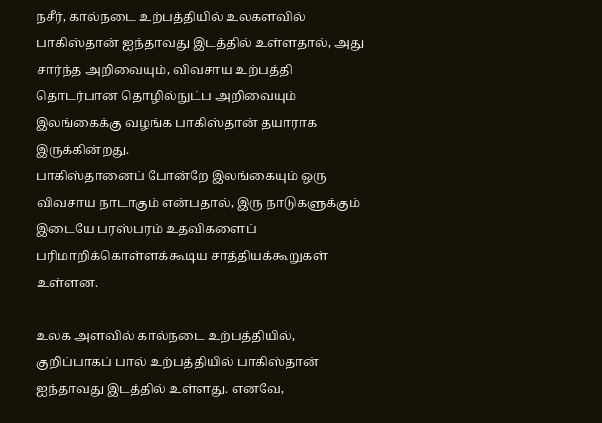நசீர், கால்நடை உற்பத்தியில் உலகளவில் பாகிஸ்தான் ஐந்தாவது இடத்தில் உள்ளதால், அது சார்ந்த அறிவையும், விவசாய உற்பத்தி தொடர்பான தொழில்நுட்ப அறிவையும் இலங்கைக்கு வழங்க பாகிஸ்தான் தயாராக இருக்கின்றது.
பாகிஸ்தானைப் போன்றே இலங்கையும் ஒரு விவசாய நாடாகும் என்பதால், இரு நாடுகளுக்கும் இடையே பரஸ்பரம் உதவிகளைப் பரிமாறிக்கொள்ளக்கூடிய சாத்தியக்கூறுகள் உள்ளன.

உலக அளவில் கால்நடை உற்பத்தியில், குறிப்பாகப் பால் உற்பத்தியில் பாகிஸ்தான் ஐந்தாவது இடத்தில் உள்ளது. எனவே,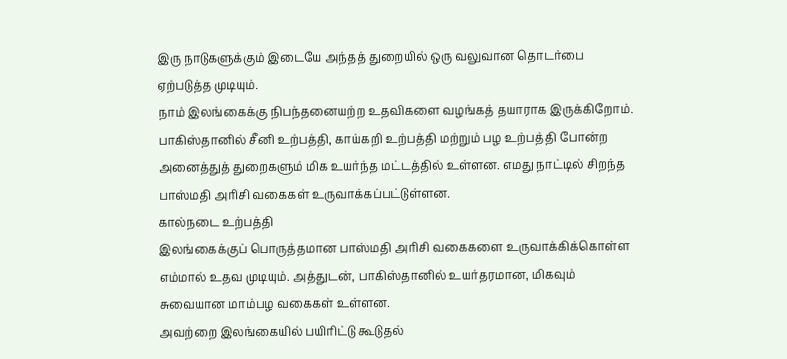இரு நாடுகளுக்கும் இடையே அந்தத் துறையில் ஒரு வலுவான தொடர்பை ஏற்படுத்த முடியும்.
நாம் இலங்கைக்கு நிபந்தனையற்ற உதவிகளை வழங்கத் தயாராக இருக்கிறோம். பாகிஸ்தானில் சீனி உற்பத்தி, காய்கறி உற்பத்தி மற்றும் பழ உற்பத்தி போன்ற அனைத்துத் துறைகளும் மிக உயர்ந்த மட்டத்தில் உள்ளன. எமது நாட்டில் சிறந்த பாஸ்மதி அரிசி வகைகள் உருவாக்கப்பட்டுள்ளன.
கால்நடை உற்பத்தி
இலங்கைக்குப் பொருத்தமான பாஸ்மதி அரிசி வகைகளை உருவாக்கிக்கொள்ள எம்மால் உதவ முடியும். அத்துடன், பாகிஸ்தானில் உயர்தரமான, மிகவும் சுவையான மாம்பழ வகைகள் உள்ளன.
அவற்றை இலங்கையில் பயிரிட்டு கூடுதல்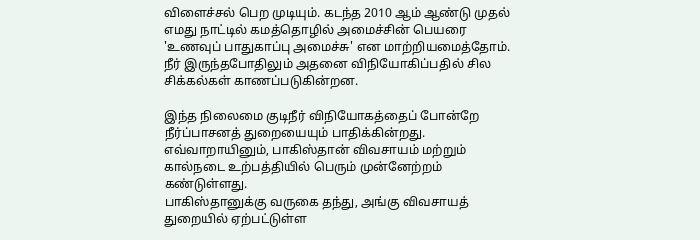விளைச்சல் பெற முடியும். கடந்த 2010 ஆம் ஆண்டு முதல் எமது நாட்டில் கமத்தொழில் அமைச்சின் பெயரை 'உணவுப் பாதுகாப்பு அமைச்சு' என மாற்றியமைத்தோம். நீர் இருந்தபோதிலும் அதனை விநியோகிப்பதில் சில சிக்கல்கள் காணப்படுகின்றன.

இந்த நிலைமை குடிநீர் விநியோகத்தைப் போன்றே நீர்ப்பாசனத் துறையையும் பாதிக்கின்றது. எவ்வாறாயினும், பாகிஸ்தான் விவசாயம் மற்றும் கால்நடை உற்பத்தியில் பெரும் முன்னேற்றம் கண்டுள்ளது.
பாகிஸ்தானுக்கு வருகை தந்து, அங்கு விவசாயத் துறையில் ஏற்பட்டுள்ள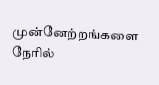முன்னேற்றங்களை நேரில்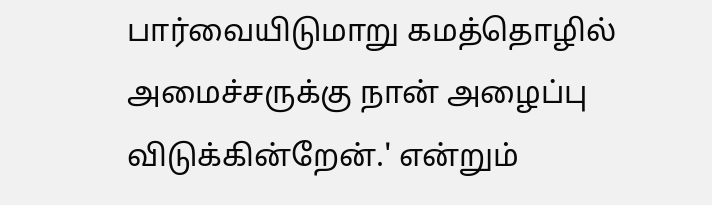பார்வையிடுமாறு கமத்தொழில் அமைச்சருக்கு நான் அழைப்பு விடுக்கின்றேன்.' என்றும்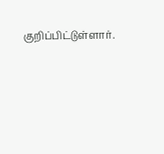குறிப்பிட்டுள்ளார்.